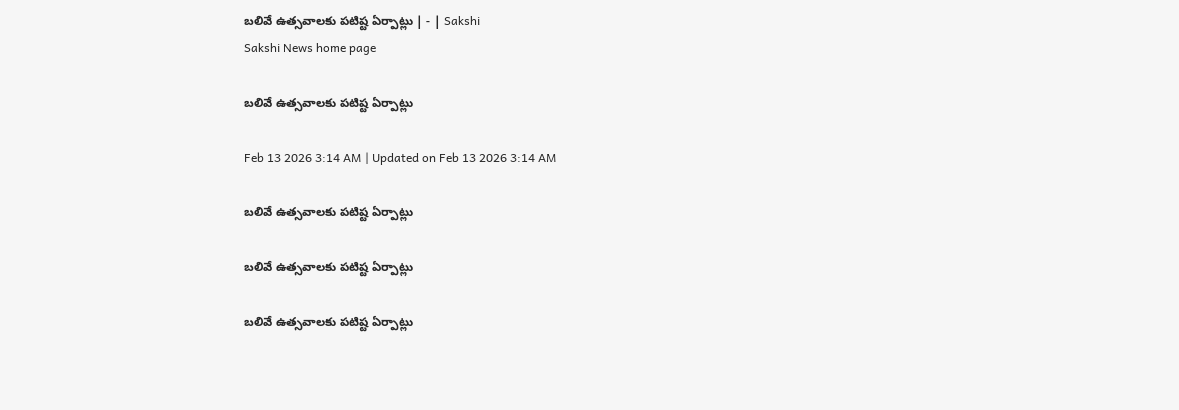బలివే ఉత్సవాలకు పటిష్ట ఏర్పాట్లు | - | Sakshi
Sakshi News home page

బలివే ఉత్సవాలకు పటిష్ట ఏర్పాట్లు

Feb 13 2026 3:14 AM | Updated on Feb 13 2026 3:14 AM

బలివే ఉత్సవాలకు పటిష్ట ఏర్పాట్లు

బలివే ఉత్సవాలకు పటిష్ట ఏర్పాట్లు

బలివే ఉత్సవాలకు పటిష్ట ఏర్పాట్లు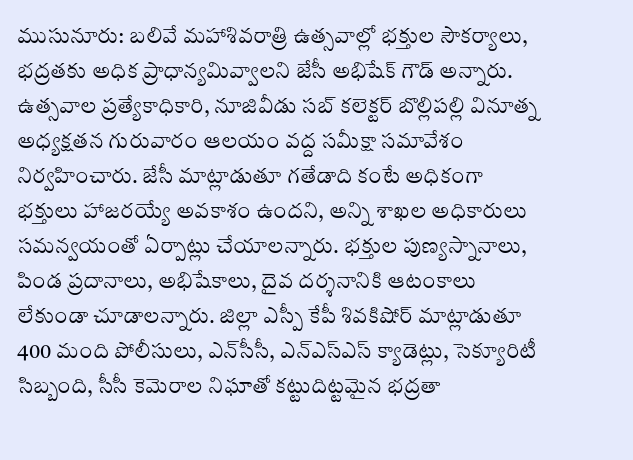ముసునూరు: బలివే మహాశివరాత్రి ఉత్సవాల్లో భక్తుల సౌకర్యాలు, భద్రతకు అధిక ప్రాధాన్యమివ్వాలని జేసీ అభిషేక్‌ గౌడ్‌ అన్నారు. ఉత్సవాల ప్రత్యేకాధికారి, నూజివీడు సబ్‌ కలెక్టర్‌ బొల్లిపల్లి వినూత్న అధ్యక్షతన గురువారం ఆలయం వద్ద సమీక్షా సమావేశం నిర్వహించారు. జేసీ మాట్లాడుతూ గతేడాది కంటే అధికంగా భక్తులు హాజరయ్యే అవకాశం ఉందని, అన్ని శాఖల అధికారులు సమన్వయంతో ఏర్పాట్లు చేయాలన్నారు. భక్తుల పుణ్యస్నానాలు, పిండ ప్రదానాలు, అభిషేకాలు, దైవ దర్శనానికి ఆటంకాలు లేకుండా చూడాలన్నారు. జిల్లా ఎస్పీ కేపీ శివకిషోర్‌ మాట్లాడుతూ 400 మంది పోలీసులు, ఎన్‌సీసీ, ఎన్‌ఎస్‌ఎస్‌ క్యాడెట్లు, సెక్యూరిటీ సిబ్బంది, సీసీ కెమెరాల నిఘాతో కట్టుదిట్టమైన భద్రతా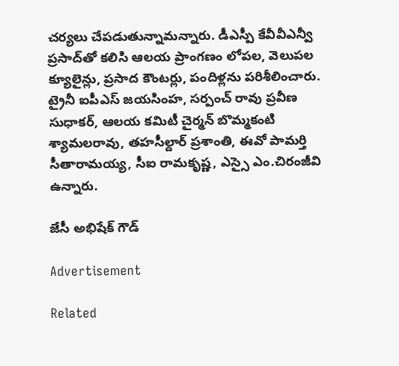చర్యలు చేపడుతున్నామన్నారు. డీఎస్పీ కేవీవీఎన్వీ ప్రసాద్‌తో కలిసి ఆలయ ప్రాంగణం లోపల, వెలుపల క్యూలైన్లు, ప్రసాద కౌంటర్లు, పందిళ్లను పరిశీలించారు. ట్రైనీ ఐపీఎస్‌ జయసింహ, సర్పంచ్‌ రావు ప్రవీణ సుధాకర్‌, ఆలయ కమిటీ చైర్మన్‌ బొమ్మకంటి శ్యామలరావు, తహసీల్దార్‌ ప్రశాంతి, ఈవో పామర్తి సీతారామయ్య, సీఐ రామకృష్ణ, ఎస్సై ఎం.చిరంజీవి ఉన్నారు.

జేసీ అభిషేక్‌ గౌడ్‌

Advertisement

Related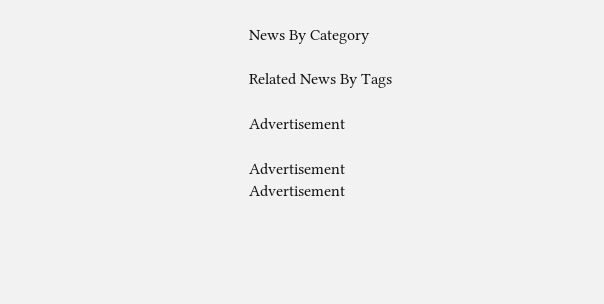News By Category

Related News By Tags

Advertisement

Advertisement
Advertisement